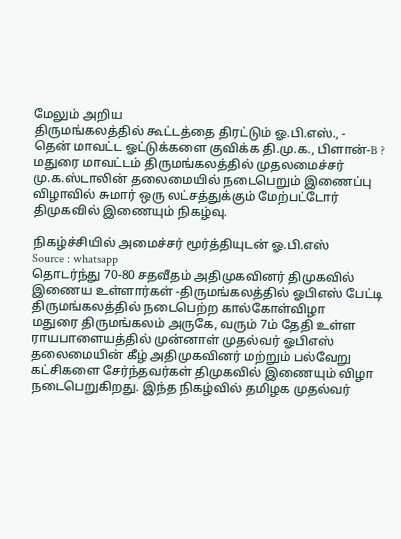மேலும் அறிய
திருமங்கலத்தில் கூட்டத்தை திரட்டும் ஓ.பி.எஸ்., - தென் மாவட்ட ஓட்டுக்களை குவிக்க தி.மு.க., பிளான்-B ?
மதுரை மாவட்டம் திருமங்கலத்தில் முதலமைச்சர் மு.க.ஸ்டாலின் தலைமையில் நடைபெறும் இணைப்பு விழாவில் சுமார் ஒரு லட்சத்துக்கும் மேற்பட்டோர் திமுகவில் இணையும் நிகழ்வு.

நிகழ்ச்சியில் அமைச்சர் மூர்த்தியுடன் ஓ.பி.எஸ்
Source : whatsapp
தொடர்ந்து 70-80 சதவீதம் அதிமுகவினர் திமுகவில் இணைய உள்ளார்கள் -திருமங்கலத்தில் ஓபிஎஸ் பேட்டி
திருமங்கலத்தில் நடைபெற்ற கால்கோள்விழா
மதுரை திருமங்கலம் அருகே, வரும் 7ம் தேதி உள்ள ராயபாளையத்தில் முன்னாள் முதல்வர் ஓபிஎஸ் தலைமையின் கீழ் அதிமுகவினர் மற்றும் பல்வேறு கட்சிகளை சேர்ந்தவர்கள் திமுகவில் இணையும் விழா நடைபெறுகிறது. இந்த நிகழ்வில் தமிழக முதல்வர்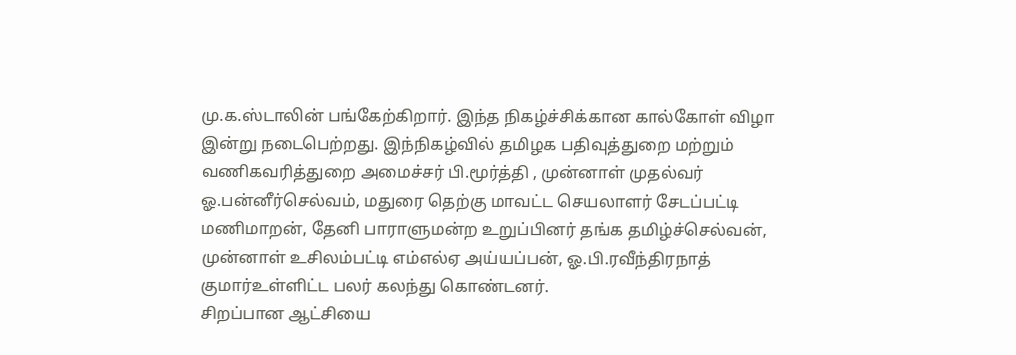மு.க.ஸ்டாலின் பங்கேற்கிறார். இந்த நிகழ்ச்சிக்கான கால்கோள் விழா இன்று நடைபெற்றது. இந்நிகழ்வில் தமிழக பதிவுத்துறை மற்றும் வணிகவரித்துறை அமைச்சர் பி.மூர்த்தி , முன்னாள் முதல்வர் ஓ.பன்னீர்செல்வம், மதுரை தெற்கு மாவட்ட செயலாளர் சேடப்பட்டி மணிமாறன், தேனி பாராளுமன்ற உறுப்பினர் தங்க தமிழ்ச்செல்வன், முன்னாள் உசிலம்பட்டி எம்எல்ஏ அய்யப்பன், ஓ.பி.ரவீந்திரநாத் குமார்உள்ளிட்ட பலர் கலந்து கொண்டனர்.
சிறப்பான ஆட்சியை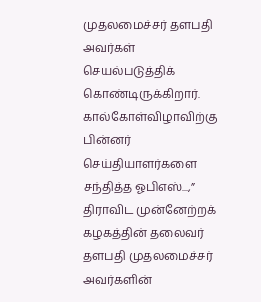முதலமைச்சர் தளபதி அவர்கள் செயல்படுத்திக் கொண்டிருக்கிறார்.
கால்கோள்விழாவிற்கு பின்னர் செய்தியாளர்களை சந்தித்த ஓபிஎஸ்...,” திராவிட முன்னேற்றக் கழகத்தின் தலைவர் தளபதி முதலமைச்சர் அவர்களின்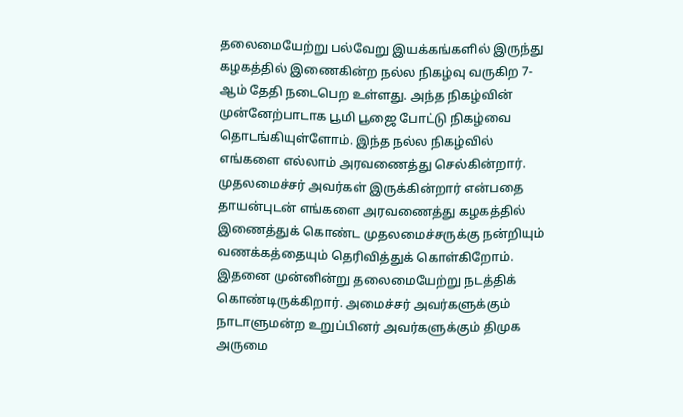தலைமையேற்று பல்வேறு இயக்கங்களில் இருந்து கழகத்தில் இணைகின்ற நல்ல நிகழ்வு வருகிற 7-ஆம் தேதி நடைபெற உள்ளது. அந்த நிகழ்வின் முன்னேற்பாடாக பூமி பூஜை போட்டு நிகழ்வை தொடங்கியுள்ளோம். இந்த நல்ல நிகழ்வில் எங்களை எல்லாம் அரவணைத்து செல்கின்றார். முதலமைச்சர் அவர்கள் இருக்கின்றார் என்பதை தாயன்புடன் எங்களை அரவணைத்து கழகத்தில் இணைத்துக் கொண்ட முதலமைச்சருக்கு நன்றியும் வணக்கத்தையும் தெரிவித்துக் கொள்கிறோம். இதனை முன்னின்று தலைமையேற்று நடத்திக் கொண்டிருக்கிறார். அமைச்சர் அவர்களுக்கும் நாடாளுமன்ற உறுப்பினர் அவர்களுக்கும் திமுக அருமை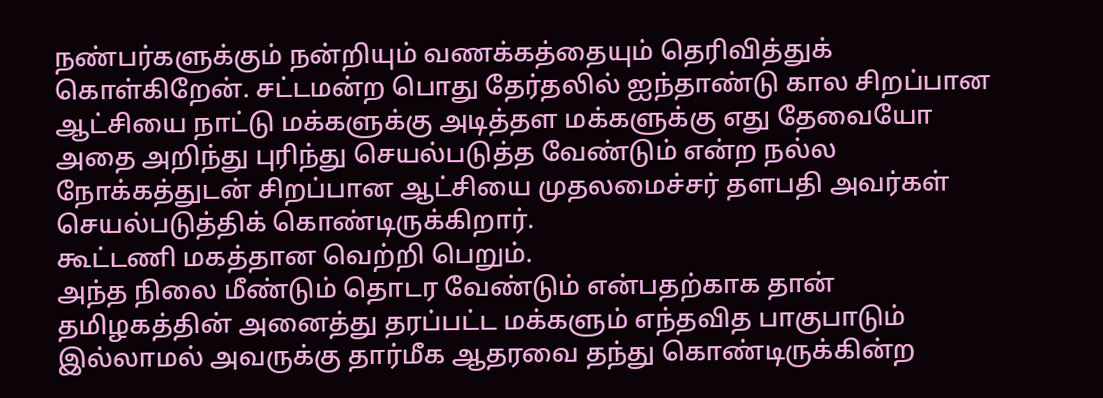நண்பர்களுக்கும் நன்றியும் வணக்கத்தையும் தெரிவித்துக் கொள்கிறேன். சட்டமன்ற பொது தேர்தலில் ஐந்தாண்டு கால சிறப்பான ஆட்சியை நாட்டு மக்களுக்கு அடித்தள மக்களுக்கு எது தேவையோ அதை அறிந்து புரிந்து செயல்படுத்த வேண்டும் என்ற நல்ல நோக்கத்துடன் சிறப்பான ஆட்சியை முதலமைச்சர் தளபதி அவர்கள் செயல்படுத்திக் கொண்டிருக்கிறார்.
கூட்டணி மகத்தான வெற்றி பெறும்.
அந்த நிலை மீண்டும் தொடர வேண்டும் என்பதற்காக தான் தமிழகத்தின் அனைத்து தரப்பட்ட மக்களும் எந்தவித பாகுபாடும் இல்லாமல் அவருக்கு தார்மீக ஆதரவை தந்து கொண்டிருக்கின்ற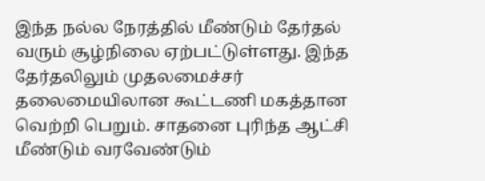இந்த நல்ல நேரத்தில் மீண்டும் தேர்தல் வரும் சூழ்நிலை ஏற்பட்டுள்ளது. இந்த தேர்தலிலும் முதலமைச்சர் தலைமையிலான கூட்டணி மகத்தான வெற்றி பெறும். சாதனை புரிந்த ஆட்சி மீண்டும் வரவேண்டும்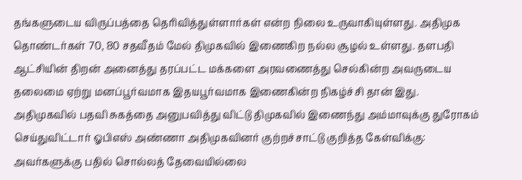தங்களுடைய விருப்பத்தை தெரிவித்துள்ளார்கள் என்ற நிலை உருவாகியுள்ளது. அதிமுக தொண்டர்கள் 70, 80 சதவீதம் மேல் திமுகவில் இணைகிற நல்ல சூழல் உள்ளது. தளபதி ஆட்சியின் திறன் அனைத்து தரப்பட்ட மக்களை அரவணைத்து செல்கின்ற அவருடைய தலைமை ஏற்று மனப்பூர்வமாக இதயபூர்வமாக இணைகின்ற நிகழ்ச்சி தான் இது.
அதிமுகவில் பதவி சுகத்தை அனுபவித்து விட்டு திமுகவில் இணைந்து அம்மாவுக்கு துரோகம் செய்துவிட்டார் ஓபிஎஸ் அண்ணா அதிமுகவினர் குற்றச்சாட்டு குறித்த கேள்விக்கு:
அவர்களுக்கு பதில் சொல்லத் தேவையில்லை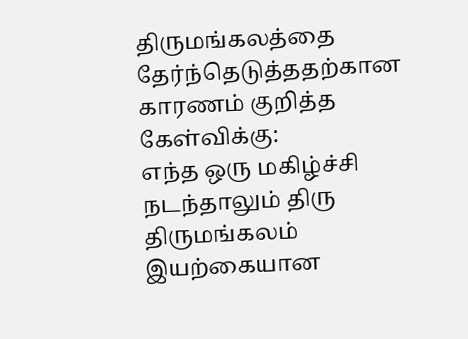திருமங்கலத்தை தேர்ந்தெடுத்ததற்கான காரணம் குறித்த கேள்விக்கு:
எந்த ஒரு மகிழ்ச்சி நடந்தாலும் திரு திருமங்கலம் இயற்கையான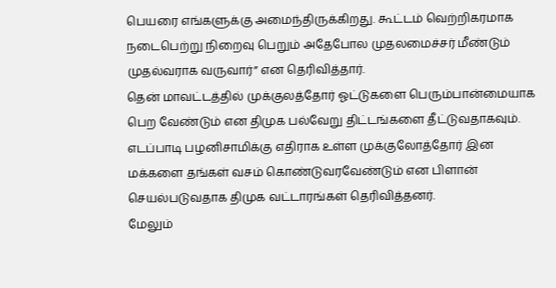பெயரை எங்களுக்கு அமைந்திருக்கிறது. கூட்டம் வெற்றிகரமாக நடைபெற்று நிறைவு பெறும் அதேபோல முதலமைச்சர் மீண்டும் முதல்வராக வருவார்” என தெரிவித்தார்.
தென் மாவட்டத்தில் முக்குலத்தோர் ஓட்டுகளை பெரும்பான்மையாக பெற வேண்டும் என திமுக பல்வேறு திட்டங்களை தீட்டுவதாகவும். எடப்பாடி பழனிசாமிக்கு எதிராக உள்ள முக்குலோத்தோர் இன மக்களை தங்கள் வசம் கொண்டுவரவேண்டும் என பிளான் செயல்படுவதாக திமுக வட்டாரங்கள் தெரிவித்தனர்.
மேலும்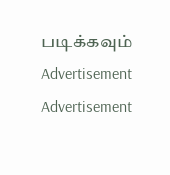படிக்கவும்
Advertisement
Advertisement